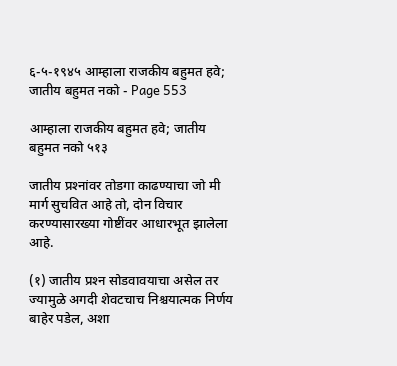६-५-१९४५ आम्हाला राजकीय बहुमत हवे; जातीय बहुमत नको - Page 553

आम्हाला राजकीय बहुमत हवे; जातीय बहुमत नको ५१३

जातीय प्रश्‍नांवर तोडगा काढण्याचा जो मी मार्ग सुचवित आहे तो, दोन विचार करण्यासारख्या गोष्टींवर आधारभूत झालेला आहे.

(१) जातीय प्रश्‍न सोडवावयाचा असेल तर ज्यामुळे अगदी शेवटचाच निश्चयात्मक निर्णय बाहेर पडेल, अशा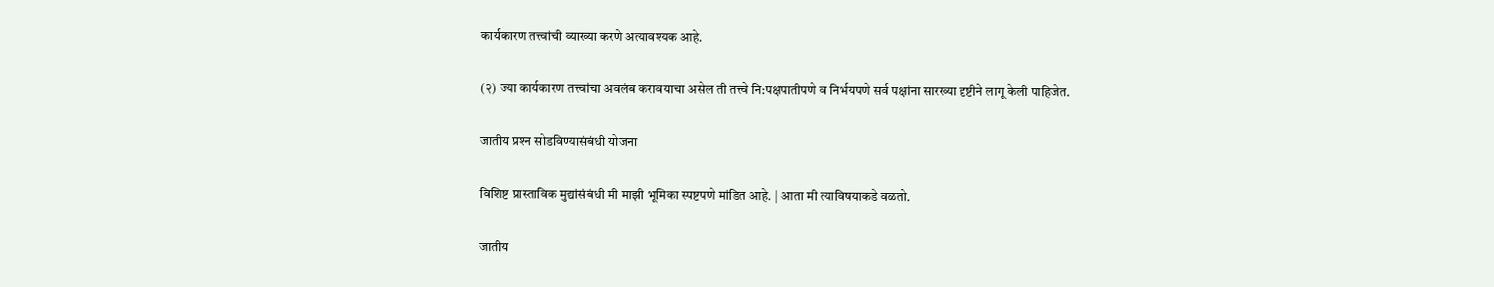कार्यकारण तत्त्वांची व्याख्या करणे अत्यावश्यक आहे.

(२) ज्या कार्यकारण तत्त्वांचा अवलंब करावयाचा असेल ती तत्त्वे नि:पक्षपातीपणे व निर्भयपणे सर्व पक्षांना सारख्या दृष्टीने लागू केली पाहिजेत.

जातीय प्रश्‍न सोडविण्यासंबंधी योजना

विशिष्ट प्रास्ताविक मुद्यांसंबंधी मी माझी भूमिका स्पष्टपणे मांडित आहे. | आता मी त्याविषयाकडे वळतो.

जातीय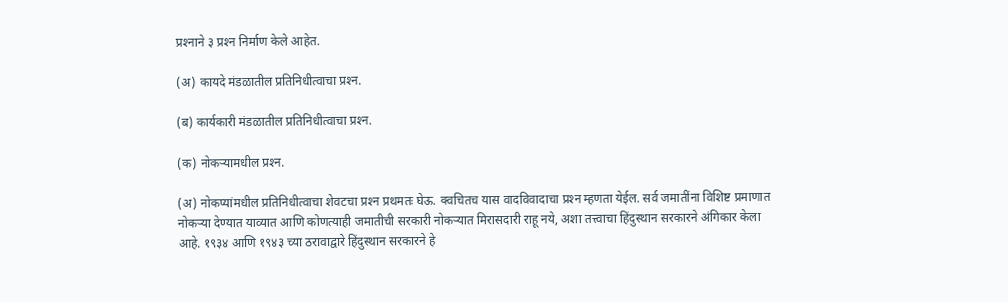प्रश्‍नाने ३ प्रश्‍न निर्माण केले आहेत.

(अ) कायदे मंडळातील प्रतिनिधीत्वाचा प्रश्‍न.

(ब) कार्यकारी मंडळातील प्रतिनिधीत्वाचा प्रश्‍न.

(क) नोकऱ्यामधील प्रश्‍न.

(अ) नोकप्यांमधील प्रतिनिधीत्वाचा शेवटचा प्रश्‍न प्रथमतः घेऊ. क्वचितच यास वादविवादाचा प्रश्‍न म्हणता येईल. सर्व जमातींना विशिष्ट प्रमाणात नोकऱ्या देण्यात याव्यात आणि कोणत्याही जमातीची सरकारी नोकऱ्यात मिरासदारी राहू नये, अशा तत्त्वाचा हिंदुस्थान सरकारने अंगिकार केला आहे. १९३४ आणि १९४३ च्या ठरावाद्वारे हिंदुस्थान सरकारने हे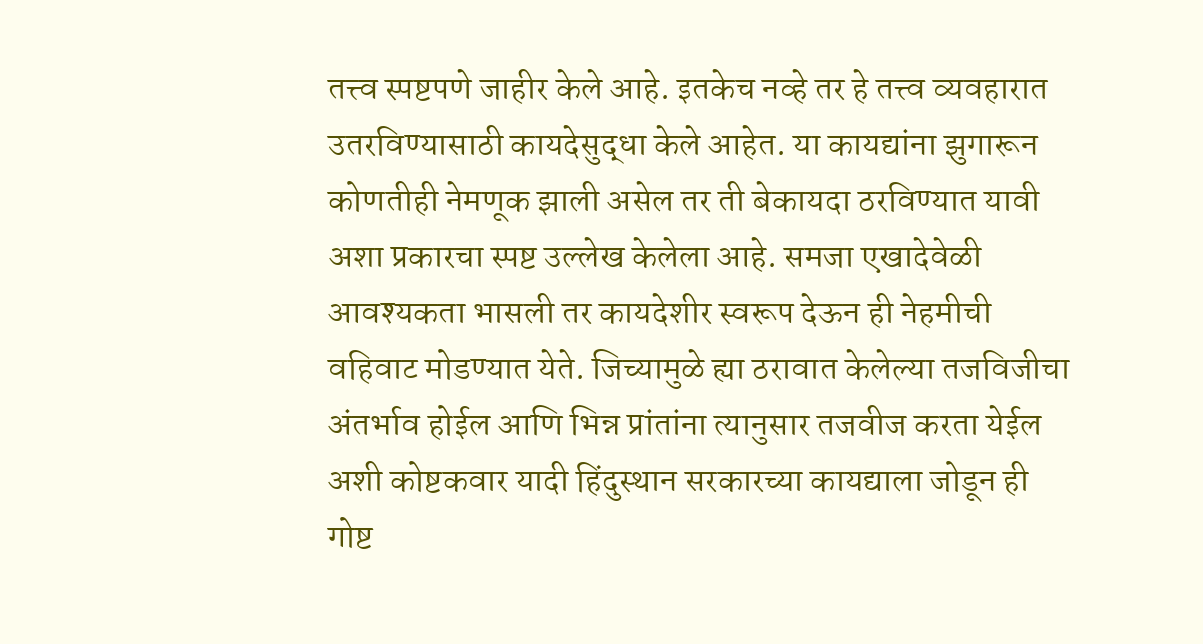तत्त्व स्पष्टपणे जाहीर केले आहे. इतकेच नव्हे तर हे तत्त्व व्यवहारात उतरविण्यासाठी कायदेसुद्धा केले आहेत. या कायद्यांना झुगारून कोणतीही नेमणूक झाली असेल तर ती बेकायदा ठरविण्यात यावी अशा प्रकारचा स्पष्ट उल्लेख केलेला आहे. समजा एखादेवेळी आवश्यकता भासली तर कायदेशीर स्वरूप देऊन ही नेहमीची वहिवाट मोडण्यात येते. जिच्यामुळे ह्या ठरावात केलेल्या तजविजीचा अंतर्भाव होईल आणि भिन्न प्रांतांना त्यानुसार तजवीज करता येईल अशी कोष्टकवार यादी हिंदुस्थान सरकारच्या कायद्याला जोडून ही गोष्ट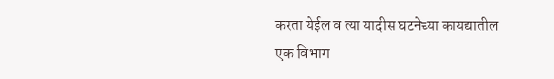करता येईल व त्या यादीस घटनेच्या कायद्यातील एक विभाग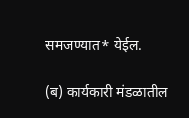समजण्यात* येईल.

(ब) कार्यकारी मंडळातील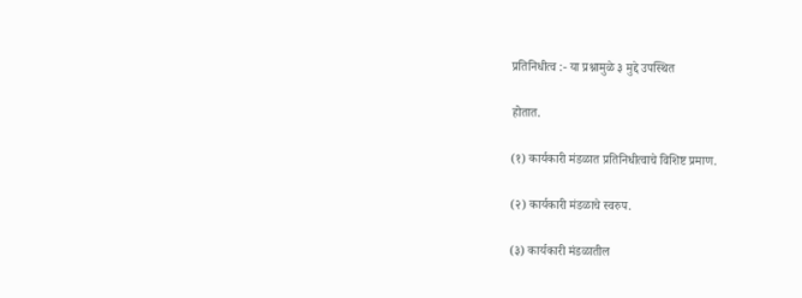प्रतिनिधीत्व :- या प्रश्नामुळे ३ मुद्दे उपस्थित

होतात.

(१) कार्यकारी मंडळात प्रतिनिधीत्वाचे विशिष्ट प्रमाण.

(२) कार्यकारी मंडळाचे स्वरुप.

(३) कार्यकारी मंडळातील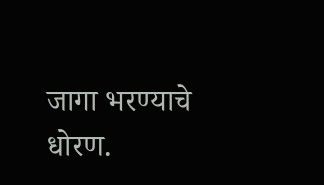जागा भरण्याचे धोरण.